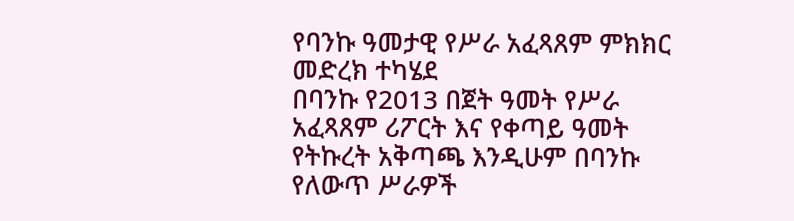የባንኩ ዓመታዊ የሥራ አፈጻጸም ምክክር መድረክ ተካሄደ
በባንኩ የ2013 በጀት ዓመት የሥራ አፈጻጸም ሪፖርት እና የቀጣይ ዓመት የትኩረት አቅጣጫ እንዲሁም በባንኩ የለውጥ ሥራዎች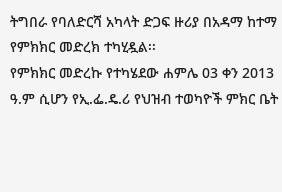ትግበራ የባለድርሻ አካላት ድጋፍ ዙሪያ በአዳማ ከተማ የምክክር መድረክ ተካሂዷል፡፡
የምክክር መድረኩ የተካሄደው ሐምሌ 03 ቀን 2013 ዓ.ም ሲሆን የኢ.ፌ.ዴ.ሪ የህዝብ ተወካዮች ምክር ቤት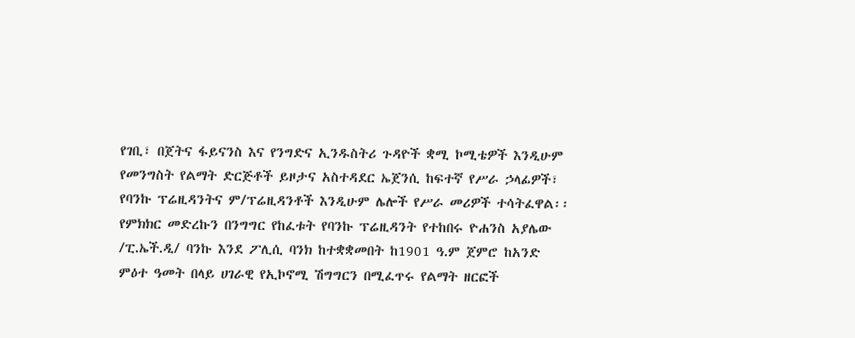የገቢ፣ በጀትና ፋይናንስ እና የንግድና ኢንዱስትሪ ጉዳዮች ቋሚ ኮሚቴዎች እንዲሁም የመንግስት የልማት ድርጅቶች ይዞታና አስተዳደር ኤጀንሲ ከፍተኛ የሥራ ኃላፊዎች፣ የባንኩ ፕሬዚዳንትና ም/ፕሬዚዳንቶች እንዲሁም ሌሎች የሥራ መሪዎች ተሳትፈዋል፡፡
የምክክር መድረኩን በንግግር የከፈቱት የባንኩ ፕሬዚዳንት የተከበሩ ዮሐንስ አያሌው /ፒ.ኤች.ዲ/ ባንኩ እንደ ፖሊሲ ባንክ ከተቋቋመበት ከ1901 ዓ.ም ጀምሮ ከአንድ ምዕተ ዓመት በላይ ሀገራዊ የኢኮኖሚ ሽግግርን በሚፈጥሩ የልማት ዘርፎች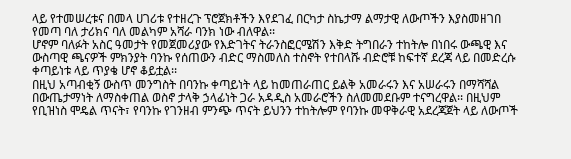ላይ የተመሠረቱና በመላ ሀገሪቱ የተዘረጉ ፕሮጀክቶችን እየደገፈ በርካታ ስኬታማ ልማታዊ ለውጦችን እያስመዘገበ የመጣ ባለ ታሪክና ባለ መልካም አሻራ ባንክ ነው ብለዋል፡፡
ሆኖም ባለፉት አስር ዓመታት የመጀመሪያው የእድገትና ትራንስፎርሜሽን እቅድ ትግበራን ተከትሎ በነበሩ ውጫዊ እና ውስጣዊ ጫናዎች ምክንያት ባንኩ የሰጠውን ብድር ማስመለስ ተስኖት የተበላሹ ብድሮቹ ከፍተኛ ደረጃ ላይ በመድረሱ ቀጣይነቱ ላይ ጥያቄ ሆኖ ቆይቷል፡፡
በዚህ አጣብቂኝ ውስጥ መንግስት በባንኩ ቀጣይነት ላይ ከመጠራጠር ይልቅ አመራሩን እና አሠራሩን በማሻሻል በውጤታማነት ለማስቀጠል ወስኖ ታላቅ ኃላፊነት ጋራ አዳዲስ አመራሮችን ስለመመደቡም ተናግረዋል፡፡ በዚህም የቢዝነስ ሞዴል ጥናት፣ የባንኩ የገንዘብ ምንጭ ጥናት ይህንን ተከትሎም የባንኩ መዋቅራዊ አደረጃጀት ላይ ለውጦች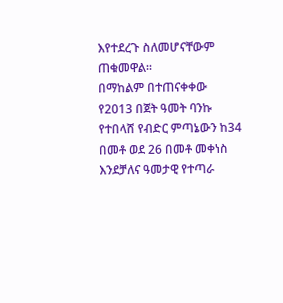እየተደረጉ ስለመሆናቸውም ጠቁመዋል፡፡
በማከልም በተጠናቀቀው የ2013 በጀት ዓመት ባንኩ የተበላሸ የብድር ምጣኔውን ከ34 በመቶ ወደ 26 በመቶ መቀነስ እንደቻለና ዓመታዊ የተጣራ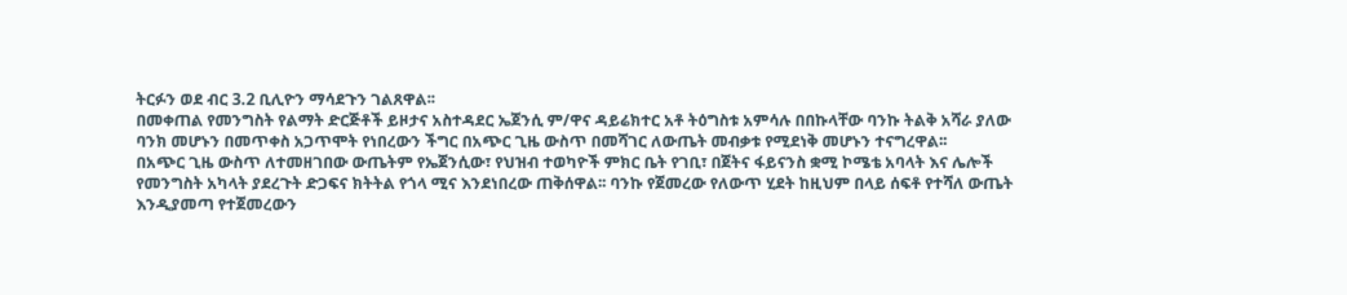ትርፉን ወደ ብር 3.2 ቢሊዮን ማሳደጉን ገልጸዋል፡፡
በመቀጠል የመንግስት የልማት ድርጅቶች ይዞታና አስተዳደር ኤጀንሲ ም/ዋና ዳይሬክተር አቶ ትዕግስቱ አምሳሉ በበኩላቸው ባንኩ ትልቅ አሻራ ያለው ባንክ መሆኑን በመጥቀስ አጋጥሞት የነበረውን ችግር በአጭር ጊዜ ውስጥ በመሻገር ለውጤት መብቃቱ የሚደነቅ መሆኑን ተናግረዋል፡፡
በአጭር ጊዜ ውስጥ ለተመዘገበው ውጤትም የኤጀንሲው፣ የህዝብ ተወካዮች ምክር ቤት የገቢ፣ በጀትና ፋይናንስ ቋሚ ኮሜቴ አባላት እና ሌሎች የመንግስት አካላት ያደረጉት ድጋፍና ክትትል የጎላ ሚና እንደነበረው ጠቅሰዋል፡፡ ባንኩ የጀመረው የለውጥ ሂደት ከዚህም በላይ ሰፍቶ የተሻለ ውጤት እንዲያመጣ የተጀመረውን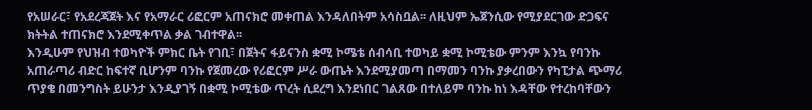የአሠራር፣ የአደረጃጀት እና የአማራር ሪፎርም አጠናክሮ መቀጠል እንዳለበትም አሳስቧል፡፡ ለዚህም ኤጀንሲው የሚያደርገው ድጋፍና ክትትል ተጠናክሮ እንደሚቀጥል ቃል ገብተዋል፡፡
እንዲሁም የህዝብ ተወካዮች ምክር ቤት የገቢ፣ በጀትና ፋይናንስ ቋሚ ኮሜቴ ሰብሳቢ ተወካይ ቋሚ ኮሚቴው ምንም እንኳ የባንኩ አጠራጣሪ ብድር ከፍተኛ ቢሆንም ባንኩ የጀመረው የሪፎርም ሥራ ውጤት እንደሚያመጣ በማመን ባንኩ ያቃረበውን የካፒታል ጭማሪ ጥያቄ በመንግስት ይሁንታ እንዲያገኝ በቋሚ ኮሚቴው ጥረት ሲደረግ እንደነበር ገልጸው በተለይም ባንኩ ከነ እዳቸው የተረከባቸውን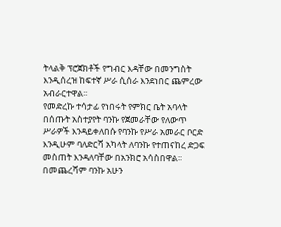ትላልቅ ፕሮጀክቶች የግብር እዳቸው በመንግስት እንዲሰረዝ ከፍተኛ ሥራ ሲሰራ እንደነበር ጨምረው አብራርተዋል፡፡
የመድረኩ ተሳታፊ የነበሩት የምክር ቤት አባላት በሰጡት አስተያየት ባንኩ የጀመራቸው የለውጥ ሥራዎች እንዳይቀለበሱ የባንኩ የሥራ አመራር ቦርድ እንዲሁም ባለድርሻ አካላት ለባንኩ የተጠናከረ ድጋፍ መስጠት እንዳለባቸው በአንክሮ አሳስበዋል፡፡
በመጨረሻም ባንኩ አሁን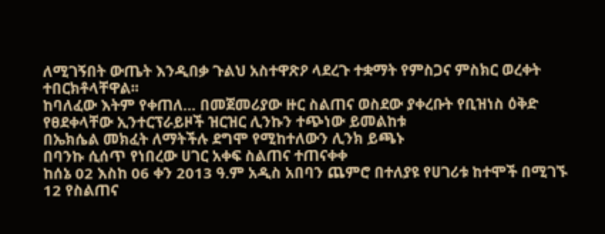ለሚገኝበት ውጤት እንዲበቃ ጉልህ አስተዋጽዖ ላደረጉ ተቋማት የምስጋና ምስክር ወረቀት ተበርክቶላቸዋል፡፡
ከባለፈው እትም የቀጠለ… በመጀመሪያው ዙር ስልጠና ወስደው ያቀረቡት የቢዝነስ ዕቅድ የፀደቀላቸው ኢንተርፕራይዞች ዝርዝር ሊንኩን ተጭነው ይመልከቱ
በኤክሴል መክፈት ለማትችሉ ደግሞ የሚከተለውን ሊንክ ይጫኑ
በባንኩ ሲሰጥ የነበረው ሀገር አቀፍ ስልጠና ተጠናቀቀ
ከሰኔ 02 እስከ 06 ቀን 2013 ዓ.ም አዲስ አበባን ጨምሮ በተለያዩ የሀገሪቱ ከተሞች በሚገኙ 12 የስልጠና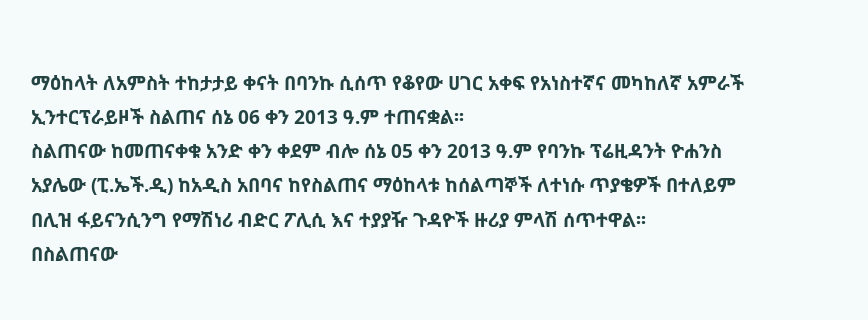ማዕከላት ለአምስት ተከታታይ ቀናት በባንኩ ሲሰጥ የቆየው ሀገር አቀፍ የአነስተኛና መካከለኛ አምራች ኢንተርፕራይዞች ስልጠና ሰኔ 06 ቀን 2013 ዓ.ም ተጠናቋል፡፡
ስልጠናው ከመጠናቀቁ አንድ ቀን ቀደም ብሎ ሰኔ 05 ቀን 2013 ዓ.ም የባንኩ ፕሬዚዳንት ዮሐንስ አያሌው (ፒ.ኤች.ዲ) ከአዲስ አበባና ከየስልጠና ማዕከላቱ ከሰልጣኞች ለተነሱ ጥያቄዎች በተለይም በሊዝ ፋይናንሲንግ የማሽነሪ ብድር ፖሊሲ እና ተያያዥ ጉዳዮች ዙሪያ ምላሽ ሰጥተዋል፡፡
በስልጠናው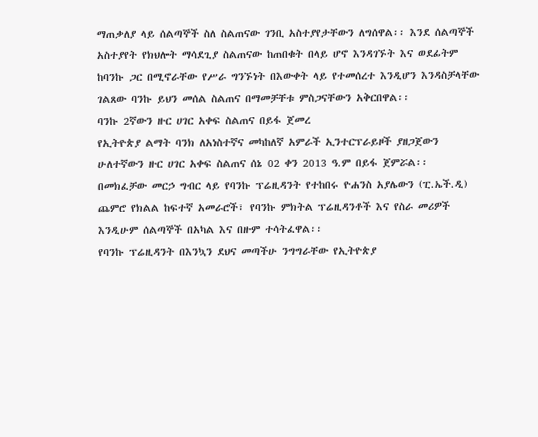ማጠቃለያ ላይ ሰልጣኞች ስለ ስልጠናው ገንቢ አስተያየታቸውን ለግሰዋል፡፡ እንደ ሰልጣኞች አስተያየት የክህሎት ማሳደጊያ ስልጠናው ከጠበቁት በላይ ሆኖ እንዳገኙት እና ወደፊትም ከባንኩ ጋር በሚኖራቸው የሥራ ግንኙነት በእውቀት ላይ የተመሰረተ እንዲሆን እንዳስቻላቸው ገልጸው ባንኩ ይህን መሰል ስልጠና በማመቻቸቱ ምስጋናቸውን አቅርበዋል፡፡
ባንኩ 2ኛውን ዙር ሀገር አቀፍ ስልጠና በይፋ ጀመረ
የኢትዮጵያ ልማት ባንክ ለአነስተኛና መካከለኛ አምራች ኢንተርፕራይዞች ያዘጋጀውን ሁለተኛውን ዙር ሀገር አቀፍ ስልጠና ሰኔ 02 ቀን 2013 ዓ.ም በይፋ ጀምሯል፡፡
በመክፈቻው መርኃ ግብር ላይ የባንኩ ፕሬዚዳንት የተከበሩ ዮሐንስ አያሌውን (ፒ.ኤች.ዲ) ጨምሮ የክልል ከፍተኛ አመራሮች፣ የባንኩ ምክትል ፕሬዚዳንቶች እና የስራ መሪዎች እንዲሁም ሰልጣኞች በአካል እና በዙም ተሳትፈዋል፡፡
የባንኩ ፕሬዚዳንት በእንኳን ደህና መጣችሁ ንግግራቸው የኢትዮጵያ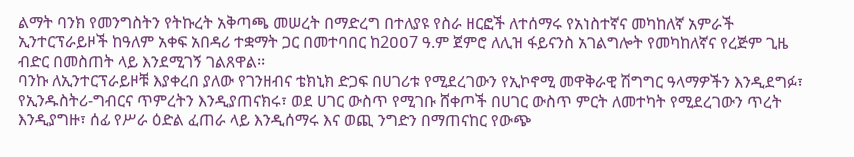ልማት ባንክ የመንግስትን የትኩረት አቅጣጫ መሠረት በማድረግ በተለያዩ የስራ ዘርፎች ለተሰማሩ የአነስተኛና መካከለኛ አምራች ኢንተርፕራይዞች ከዓለም አቀፍ አበዳሪ ተቋማት ጋር በመተባበር ከ2ዐዐ7 ዓ.ም ጀምሮ ለሊዝ ፋይናንስ አገልግሎት የመካከለኛና የረጅም ጊዜ ብድር በመስጠት ላይ እንደሚገኝ ገልጸዋል፡፡
ባንኩ ለኢንተርፕራይዞቹ እያቀረበ ያለው የገንዘብና ቴክኒክ ድጋፍ በሀገሪቱ የሚደረገውን የኢኮኖሚ መዋቅራዊ ሽግግር ዓላማዎችን እንዲደግፉ፣ የኢንዱስትሪ-ግብርና ጥምረትን እንዲያጠናክሩ፣ ወደ ሀገር ውስጥ የሚገቡ ሸቀጦች በሀገር ውስጥ ምርት ለመተካት የሚደረገውን ጥረት እንዲያግዙ፣ ሰፊ የሥራ ዕድል ፈጠራ ላይ እንዲሰማሩ እና ወጪ ንግድን በማጠናከር የውጭ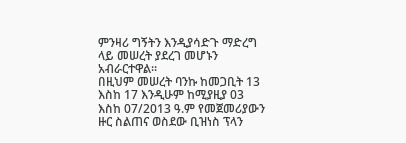ምንዛሪ ግኝትን እንዲያሳድጉ ማድረግ ላይ መሠረት ያደረገ መሆኑን አብራርተዋል፡፡
በዚህም መሠረት ባንኩ ከመጋቢት 13 እስከ 17 እንዲሁም ከሚያዚያ 03 እስከ 07/2013 ዓ.ም የመጀመሪያውን ዙር ስልጠና ወስደው ቢዝነስ ፕላን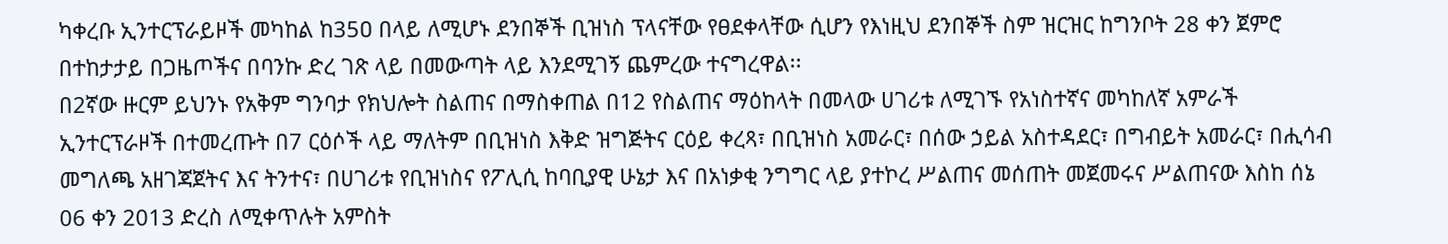ካቀረቡ ኢንተርፕራይዞች መካከል ከ35ዐ በላይ ለሚሆኑ ደንበኞች ቢዝነስ ፕላናቸው የፀደቀላቸው ሲሆን የእነዚህ ደንበኞች ስም ዝርዝር ከግንቦት 28 ቀን ጀምሮ በተከታታይ በጋዜጦችና በባንኩ ድረ ገጽ ላይ በመውጣት ላይ እንደሚገኝ ጨምረው ተናግረዋል፡፡
በ2ኛው ዙርም ይህንኑ የአቅም ግንባታ የክህሎት ስልጠና በማስቀጠል በ12 የስልጠና ማዕከላት በመላው ሀገሪቱ ለሚገኙ የአነስተኛና መካከለኛ አምራች ኢንተርፕራዞች በተመረጡት በ7 ርዕሶች ላይ ማለትም በቢዝነስ እቅድ ዝግጅትና ርዕይ ቀረጻ፣ በቢዝነስ አመራር፣ በሰው ኃይል አስተዳደር፣ በግብይት አመራር፣ በሒሳብ መግለጫ አዘገጃጀትና እና ትንተና፣ በሀገሪቱ የቢዝነስና የፖሊሲ ከባቢያዊ ሁኔታ እና በአነቃቂ ንግግር ላይ ያተኮረ ሥልጠና መሰጠት መጀመሩና ሥልጠናው እስከ ሰኔ 06 ቀን 2013 ድረስ ለሚቀጥሉት አምስት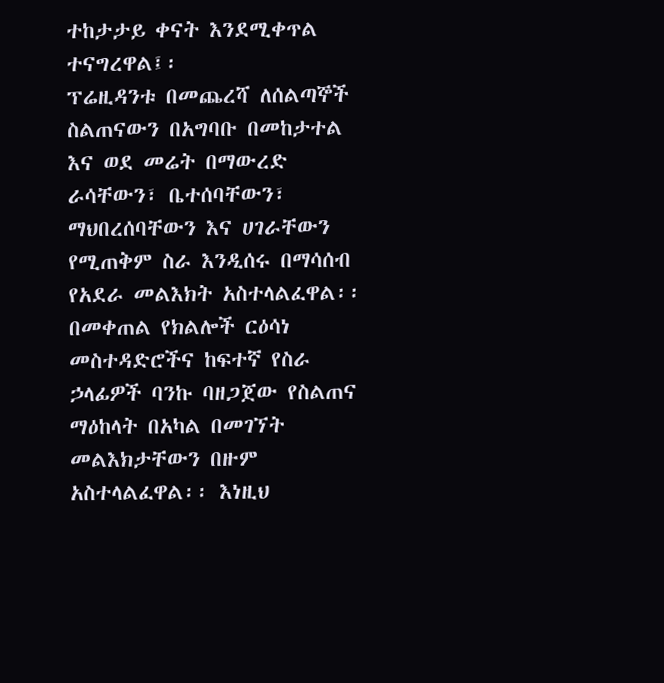ተከታታይ ቀናት እንደሚቀጥል ተናግረዋል፤፡
ፕሬዚዳንቱ በመጨረሻ ለሰልጣኞች ስልጠናውን በአግባቡ በመከታተል እና ወደ መሬት በማውረድ ራሳቸውን፣ ቤተሰባቸውን፣ ማህበረሰባቸውን እና ሀገራቸውን የሚጠቅም ስራ እንዲሰሩ በማሳሰብ የአደራ መልእክት አስተላልፈዋል፡፡
በመቀጠል የክልሎች ርዕሳነ መስተዳድሮችና ከፍተኛ የስራ ኃላፊዎች ባንኩ ባዘጋጀው የስልጠና ማዕከላት በአካል በመገኘት መልእክታቸውን በዙም አስተላልፈዋል፡፡ እነዚህ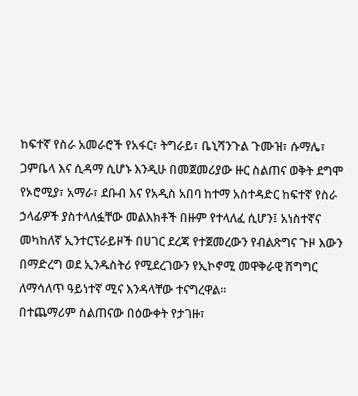ከፍተኛ የስራ አመራሮች የአፋር፣ ትግራይ፣ ቤኒሻንጉል ጉሙዝ፣ ሱማሌ፣ ጋምቤላ እና ሲዳማ ሲሆኑ እንዲሁ በመጀመሪያው ዙር ስልጠና ወቅት ደግሞ የኦሮሚያ፣ አማራ፣ ደቡብ እና የአዲስ አበባ ከተማ አስተዳድር ከፍተኛ የስራ ኃላፊዎች ያስተላለፏቸው መልእክቶች በዙም የተላለፈ ሲሆን፤ አነስተኛና መካከለኛ ኢንተርፕራይዞች በሀገር ደረጃ የተጀመረውን የብልጽግና ጉዞ እውን በማድረግ ወደ ኢንዱስትሪ የሚደረገውን የኢኮኖሚ መዋቅራዊ ሽግግር ለማሳለጥ ዓይነተኛ ሚና እንዳላቸው ተናግረዋል፡፡
በተጨማሪም ስልጠናው በዕውቀት የታገዙ፣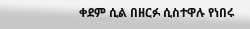ቀደም ሲል በዘርፉ ሲስተዋሉ የነበሩ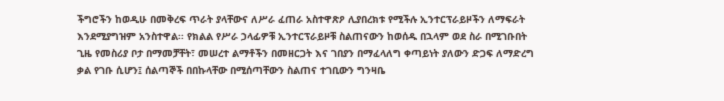ችግሮችን ከወዲሁ በመቅረፍ ጥራት ያላቸውና ለሥራ ፈጠራ አስተዋጽዖ ሊያበረክቱ የሚችሉ ኢንተርፕራይዞችን ለማፍራት እንደሚያግዝም አንስተዋል፡፡ የክልል የሥራ ኃላፊዎቹ ኢንተርፕራይዞቹ ስልጠናውን ከወሰዱ በኋላም ወደ ስራ በሚገቡበት ጊዜ የመስሪያ ቦታ በማመቻቸት፣ መሠረተ ልማቶችን በመዘርጋት እና ገበያን በማፈላለግ ቀጣይነት ያለውን ድጋፍ ለማድረግ ቃል የገቡ ሲሆን፤ ሰልጣኞች በበኩላቸው በሚሰጣቸውን ስልጠና ተገቢውን ግንዛቤ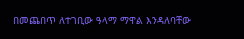በመጨበጥ ለተገቢው ዓላማ ማዋል እንዳለባቸው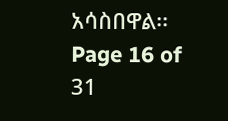አሳስበዋል፡፡
Page 16 of 31